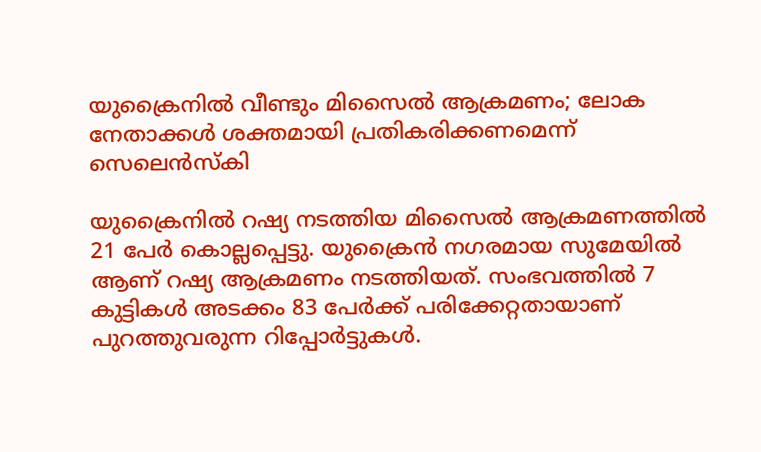യുക്രൈനില്‍ വീണ്ടും മിസൈല്‍ ആക്രമണം; ലോക നേതാക്കള്‍ ശക്തമായി പ്രതികരിക്കണമെന്ന് സെലെന്‍സ്‌കി

യുക്രൈനില്‍ റഷ്യ നടത്തിയ മിസൈല്‍ ആക്രമണത്തില്‍ 21 പേര്‍ കൊല്ലപ്പെട്ടു. യുക്രൈന്‍ നഗരമായ സുമേയില്‍ ആണ് റഷ്യ ആക്രമണം നടത്തിയത്. സംഭവത്തില്‍ 7 കുട്ടികള്‍ അടക്കം 83 പേര്‍ക്ക് പരിക്കേറ്റതായാണ് പുറത്തുവരുന്ന റിപ്പോര്‍ട്ടുകള്‍.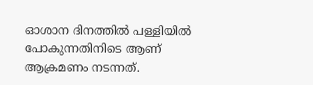ഓശാന ദിനത്തില്‍ പള്ളിയില്‍ പോകുന്നതിനിടെ ആണ് ആക്രമണം നടന്നത്.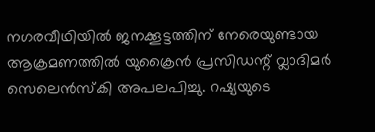നഗരവീഥിയില്‍ ജനക്കൂട്ടത്തിന് നേരെയുണ്ടായ ആക്രമണത്തില്‍ യുക്രൈന്‍ പ്രസിഡന്റ് വ്ലാദിമര്‍ സെലെന്‍സ്‌കി അപലപിച്ചു. റഷ്യയുടെ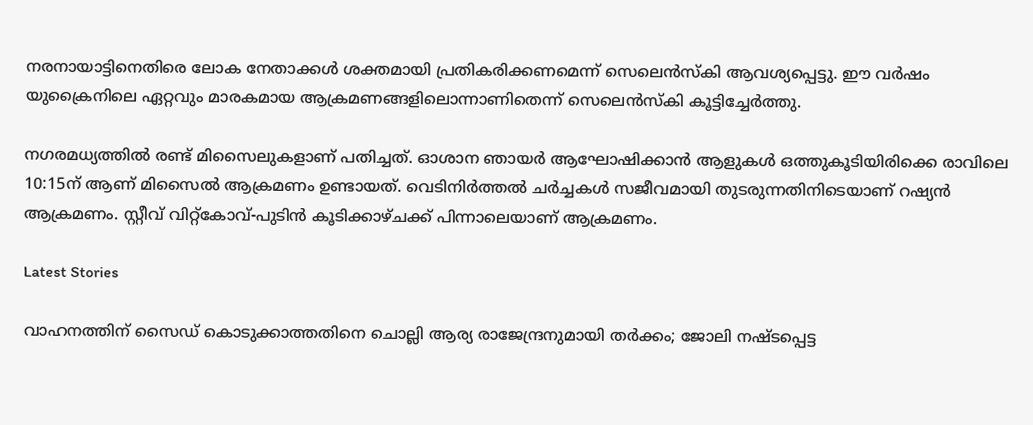നരനായാട്ടിനെതിരെ ലോക നേതാക്കള്‍ ശക്തമായി പ്രതികരിക്കണമെന്ന് സെലെന്‍സ്‌കി ആവശ്യപ്പെട്ടു. ഈ വര്‍ഷം യുക്രൈനിലെ ഏറ്റവും മാരകമായ ആക്രമണങ്ങളിലൊന്നാണിതെന്ന് സെലെന്‍സ്‌കി കൂട്ടിച്ചേര്‍ത്തു.

നഗരമധ്യത്തില്‍ രണ്ട് മിസൈലുകളാണ് പതിച്ചത്. ഓശാന ഞായര്‍ ആഘോഷിക്കാന്‍ ആളുകള്‍ ഒത്തുകൂടിയിരിക്കെ രാവിലെ 10:15ന് ആണ് മിസൈല്‍ ആക്രമണം ഉണ്ടായത്. വെടിനിര്‍ത്തല്‍ ചര്‍ച്ചകള്‍ സജീവമായി തുടരുന്നതിനിടെയാണ് റഷ്യന്‍ ആക്രമണം. സ്റ്റീവ് വിറ്റ്‌കോവ്-പുടിന്‍ കൂടിക്കാഴ്ചക്ക് പിന്നാലെയാണ് ആക്രമണം.

Latest Stories

വാഹനത്തിന് സൈഡ് കൊടുക്കാത്തതിനെ ചൊല്ലി ആര്യ രാജേന്ദ്രനുമായി തർക്കം; ജോലി നഷ്ടപ്പെട്ട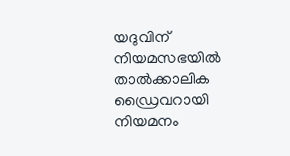യദുവിന് നിയമസഭയിൽ താൽക്കാലിക ഡ്രൈവറായി നിയമനം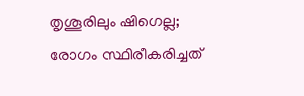തൃശൂരിലും ഷിഗെല്ല; രോഗം സ്ഥിരീകരിച്ചത്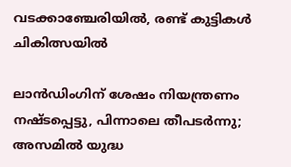വടക്കാഞ്ചേരിയിൽ, രണ്ട് കുട്ടികൾ ചികിത്സയിൽ

ലാൻഡിംഗിന് ശേഷം നിയന്ത്രണം നഷ്ടപ്പെട്ടു, പിന്നാലെ തീപടർന്നു; അസമിൽ യുദ്ധ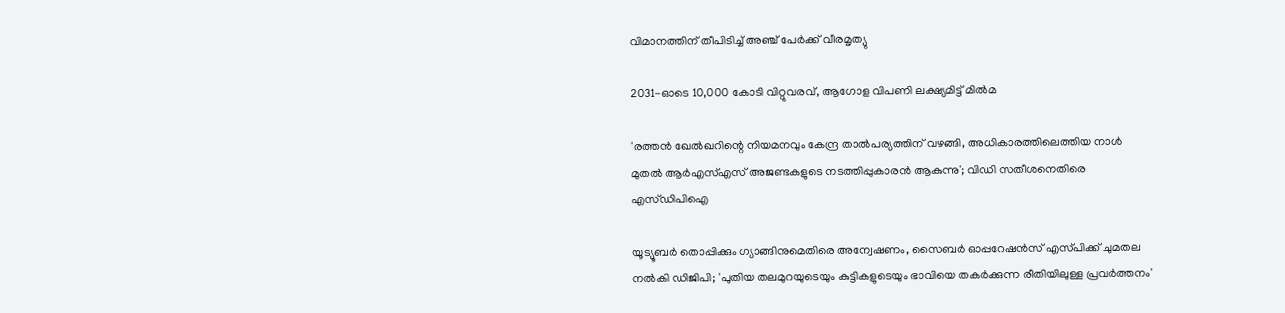വിമാനത്തിന് തീപിടിച്ച് അഞ്ച് പേർക്ക് വീരമൃത്യു

2031-ഓടെ 10,000 കോടി വിറ്റുവരവ്, ആഗോള വിപണി ലക്ഷ്യമിട്ട് മിൽമ

'രത്തൻ ഖേൽഖറിന്റെ നിയമനവും കേന്ദ്ര താൽപര്യത്തിന് വഴങ്ങി, അധികാരത്തിലെത്തിയ നാൾ മുതൽ ആർഎസ്എസ് അജണ്ടകളുടെ നടത്തിപ്പുകാരൻ ആകുന്നു'; വിഡി സതീശനെതിരെ എസ്ഡിപിഐ

യൂട്യൂബർ തൊപ്പിക്കും ഗ്യാങ്ങിനുമെതിരെ അന്വേഷണം, സൈബർ ഓപ്പറേഷൻസ് എസ്‌പിക്ക് ചുമതല നൽകി ഡിജിപി; 'പുതിയ തലമുറയുടെയും കുട്ടികളുടെയും ഭാവിയെ തകർക്കുന്ന രീതിയിലുള്ള പ്രവർത്തനം'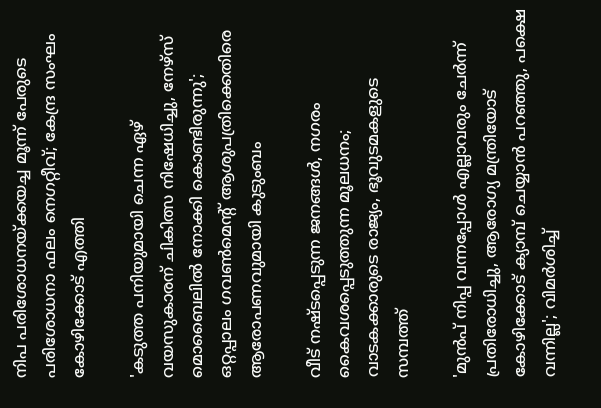നിപ പരിശോധനയ്ക്കയച്ച മൂന്ന് പേരുടെ പരിശോധനാ ഫലം നെഗറ്റീവ്; കേന്ദ്ര സംഘം കോഴിക്കോട് എത്തി

'കടുത്ത പനിയുമായി ചെന്ന ഏഴ് വയസുകാരന് ചികിത്സ നിഷേധിച്ചു, നേഴ്സ് മൊബൈലിൽ നോക്കി കൊണ്ടിരുന്നു'; ഒറ്റപ്പാലം ഗവൺമെന്റ് ആശുപത്രിക്കെതിരെ ആരോപണവുമായി കുടുംബം

വീട് നഷ്ടപ്പെടുന്ന ജനങ്ങൾ, നഗരം കൈവശപ്പെടുത്തുന്ന മൂലധനം; വാടകക്കാരുടെ രാജ്യം, ഭൂവുടമകളുടെ സമ്പത്ത്

'മുൻപ് നിപ്പ വന്നപ്പോൾ എല്ലാവരും ചേർന്ന് പ്രതിരോധിച്ചു, ആരോഗ്യ മന്ത്രിയോട് കോഴിക്കോട് ക്യാമ്പ് ചെയ്യാൻ പറഞ്ഞു, പക്ഷെ വന്നില്ല'; വിമർശിച്ച്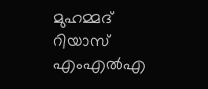മുഹമ്മദ്‌ റിയാസ് എംഎൽഎ